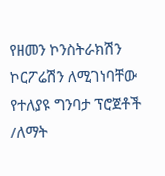የዘመን ኮንስትራክሽን ኮርፖሬሽን ለሚገነባቸው የተለያዩ ግንባታ ፕሮጀቶች /ለማት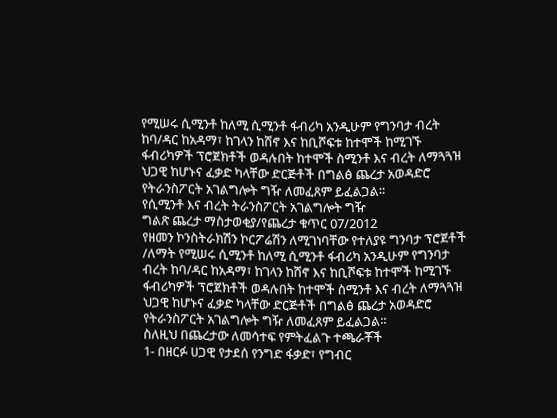የሚሠሩ ሲሚንቶ ከለሚ ሲሚንቶ ፋብሪካ አንዲሁም የግንባታ ብረት ከባ/ዳር ከአዳማ፣ ከገላን ከሸኖ እና ከቢሾፍቱ ከተሞች ከሚገኙ ፋብሪካዎች ፕሮጀክቶች ወዳሉበት ከተሞች ስሚንቶ እና ብረት ለማጓጓዝ ህጋዊ ከሆኑና ፈቃድ ካላቸው ድርጅቶች በግልፅ ጨረታ አወዳድሮ የትራንስፖርት አገልግሎት ግዥ ለመፈጸም ይፈልጋል።
የሲሚንቶ እና ብረት ትራንስፖርት አገልግሎት ግዥ
ግልጽ ጨረታ ማስታወቂያ/የጨረታ ቁጥር 07/2012
የዘመን ኮንስትራክሽን ኮርፖሬሽን ለሚገነባቸው የተለያዩ ግንባታ ፕሮጀቶች /ለማት የሚሠሩ ሲሚንቶ ከለሚ ሲሚንቶ ፋብሪካ አንዲሁም የግንባታ ብረት ከባ/ዳር ከአዳማ፣ ከገላን ከሸኖ እና ከቢሾፍቱ ከተሞች ከሚገኙ ፋብሪካዎች ፕሮጀክቶች ወዳሉበት ከተሞች ስሚንቶ እና ብረት ለማጓጓዝ ህጋዊ ከሆኑና ፈቃድ ካላቸው ድርጅቶች በግልፅ ጨረታ አወዳድሮ የትራንስፖርት አገልግሎት ግዥ ለመፈጸም ይፈልጋል።
ስለዚህ በጨረታው ለመሳተፍ የምትፈልጉ ተጫራቾች
1- በዘርፉ ሀጋዊ የታደሰ የንግድ ፋቃድ፣ የግብር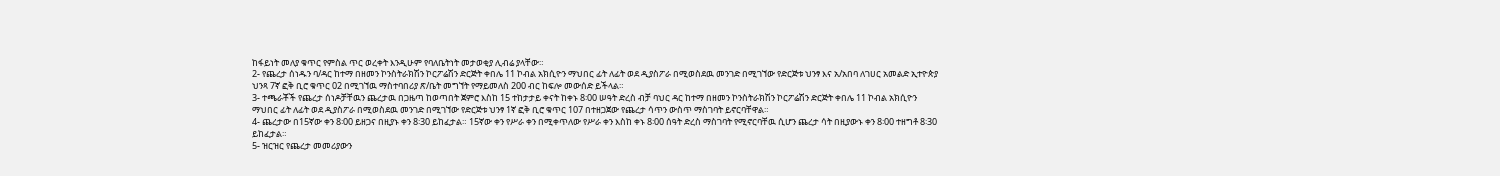ከፋይነት መለያ ቁጥር የምስል ጥር ወረቀት እንዲሁም የባለቤትነት መታወቂያ ሊብሬ ያላቸው።
2- የጨረታ ሰነዱን ባ/ዳር ከተማ በዘመን ኮንስትራክሽን ኮርፖሬሽን ድርጅት ቀበሌ 11 ኮብል አክሲዮን ማህበር ፊት ለፊት ወደ ዲያስፖራ በሚወስደዉ መንገድ በሚገኘው የድርጅቱ ህንፃ እና አ/አበባ ለገሀር አመልድ ኢተዮጵያ ህንጻ 7ኛ ፎቅ ቢሮ ቁጥር 02 በሚገኘዉ ማስተባበሪያ ጽ/ቤት መግኘት የማይመለስ 200 ብር ከፍሎ መውሰድ ይችላል።
3- ተጫራቾች የጨረታ ሰነዶቻቸዉን ጨረታዉ በጋዜጣ ከወጣበት ጀምሮ እስከ 15 ተከታታይ ቀናት ከቀኑ 8፡00 ሠዓት ድረስ ብቻ ባህር ዳር ከተማ በዘመን ኮንስትራክሽን ኮርፖሬሽን ድርጅት ቀበሌ 11 ኮብል አክሲዮን ማህበር ፊት ለፊት ወደ ዲያስፖራ በሚወስደዉ መንገድ በሚገኘው የድርጅቱ ህንፃ 1ኛ ፎቅ ቢሮ ቁጥር 107 በተዘጋጀው የጨረታ ሳጥን ውስጥ ማስገባት ይኖርባቸዋል።
4- ጨረታው በ15ኛው ቀን 8፡00 ይዘጋና በዚያኑ ቀን 8፡30 ይከፈታል። 15ኛው ቀን የሥራ ቀን በሚቀጥለው የሥራ ቀን እስከ ቀኑ 8፡00 ሰዓት ድረስ ማስገባት የሚኖርባቸዉ ሲሆን ጨረታ ሳት በዚያውኑ ቀን 8፡00 ተዘግቶ 8፡30 ይከፈታል።
5- ዝርዝር የጨረታ መመሪያውን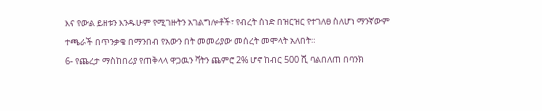እና የውል ይዘቱን እንዱሁም የሚገዙትን አገልግሎቶች፣ የብረት ሰነድ በዝርዝር የተገለፀ ስለሆነ ማንኛውም ተጫራች በጥንቃቄ በማንበብ የአውን በት መመሪያው መሰረት መሞላት አለበት።
6- የጨረታ ማስከበሪያ የጠቅላላ ዋጋዉን ቫትን ጨምሮ 2% ሆኖ ከብር 500 ሺ ባልበለጠ በባንክ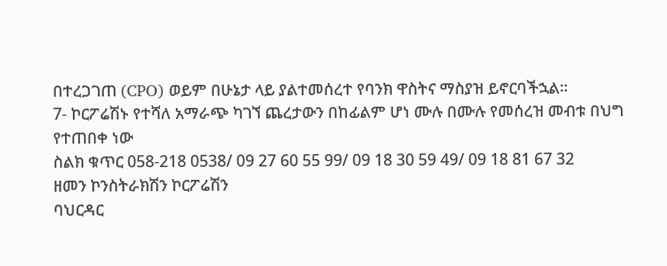በተረጋገጠ (CPO) ወይም በሁኔታ ላይ ያልተመሰረተ የባንክ ዋስትና ማስያዝ ይኖርባችኋል።
7- ኮርፖሬሽኑ የተሻለ አማራጭ ካገኘ ጨረታውን በከፊልም ሆነ ሙሉ በሙሉ የመሰረዝ መብቱ በህግ የተጠበቀ ነው
ስልክ ቁጥር 058-218 0538/ 09 27 60 55 99/ 09 18 30 59 49/ 09 18 81 67 32
ዘመን ኮንስትራክሽን ኮርፖሬሽን
ባህርዳር